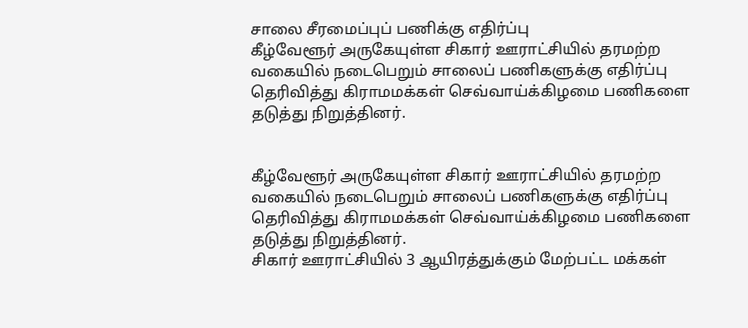சாலை சீரமைப்புப் பணிக்கு எதிர்ப்பு
கீழ்வேளூர் அருகேயுள்ள சிகார் ஊராட்சியில் தரமற்ற வகையில் நடைபெறும் சாலைப் பணிகளுக்கு எதிர்ப்பு தெரிவித்து கிராமமக்கள் செவ்வாய்க்கிழமை பணிகளை தடுத்து நிறுத்தினர்.


கீழ்வேளூர் அருகேயுள்ள சிகார் ஊராட்சியில் தரமற்ற வகையில் நடைபெறும் சாலைப் பணிகளுக்கு எதிர்ப்பு தெரிவித்து கிராமமக்கள் செவ்வாய்க்கிழமை பணிகளை தடுத்து நிறுத்தினர்.
சிகார் ஊராட்சியில் 3 ஆயிரத்துக்கும் மேற்பட்ட மக்கள்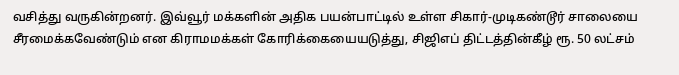வசித்து வருகின்றனர். இவ்வூர் மக்களின் அதிக பயன்பாட்டில் உள்ள சிகார்-முடிகண்டூர் சாலையை சீரமைக்கவேண்டும் என கிராமமக்கள் கோரிக்கையையடுத்து, சிஜிஎப் திட்டத்தின்கீழ் ரூ. 50 லட்சம்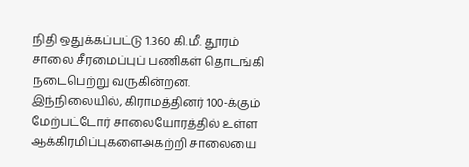நிதி ஒதுக்கப்பட்டு 1.360 கி.மீ. தூரம் சாலை சீரமைப்புப் பணிகள் தொடங்கி நடைபெற்று வருகின்றன.
இந்நிலையில், கிராமத்தினர் 100-க்கும் மேற்பட்டோர் சாலையோரத்தில் உள்ள ஆக்கிரமிப்புகளைஅகற்றி சாலையை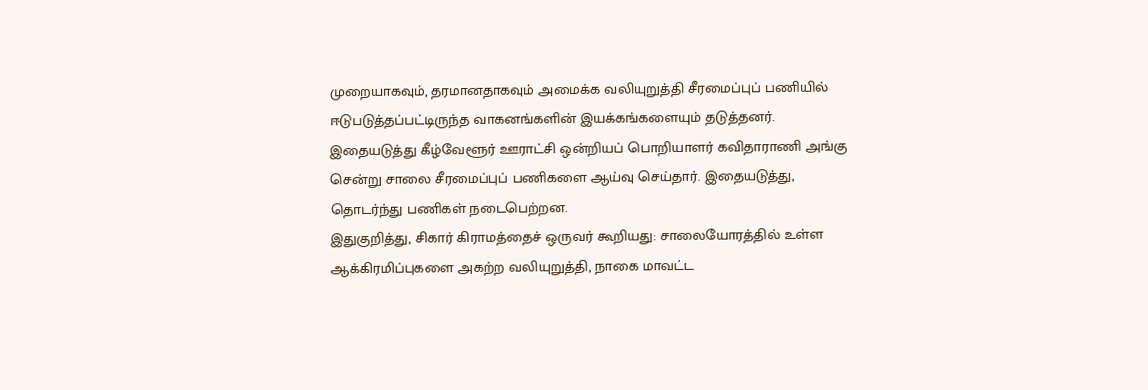முறையாகவும், தரமானதாகவும் அமைக்க வலியுறுத்தி சீரமைப்புப் பணியில் ஈடுபடுத்தப்பட்டிருந்த வாகனங்களின் இயக்கங்களையும் தடுத்தனர். இதையடுத்து கீழ்வேளூர் ஊராட்சி ஒன்றியப் பொறியாளர் கவிதாராணி அங்கு சென்று சாலை சீரமைப்புப் பணிகளை ஆய்வு செய்தார். இதையடுத்து, தொடர்ந்து பணிகள் நடைபெற்றன.
இதுகுறித்து, சிகார் கிராமத்தைச் ஒருவர் கூறியது: சாலையோரத்தில் உள்ள ஆக்கிரமிப்புகளை அகற்ற வலியுறுத்தி, நாகை மாவட்ட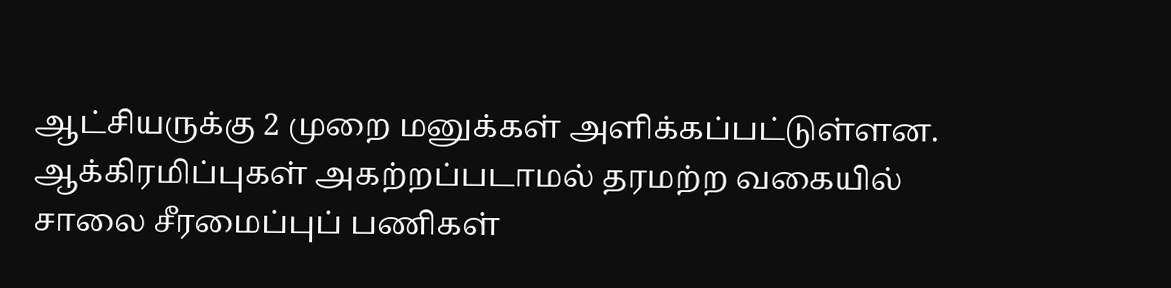ஆட்சியருக்கு 2 முறை மனுக்கள் அளிக்கப்பட்டுள்ளன. ஆக்கிரமிப்புகள் அகற்றப்படாமல் தரமற்ற வகையில் சாலை சீரமைப்புப் பணிகள்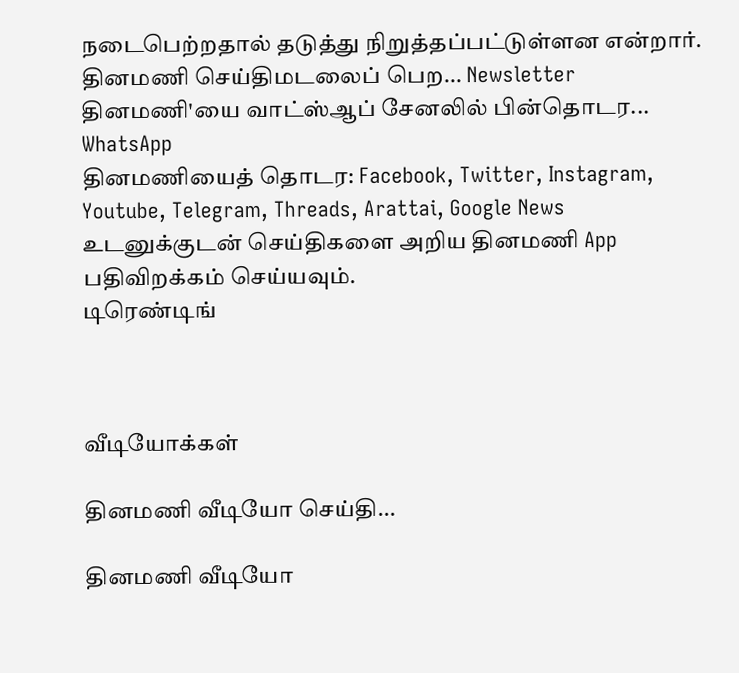நடைபெற்றதால் தடுத்து நிறுத்தப்பட்டுள்ளன என்றார்.
தினமணி செய்திமடலைப் பெற... Newsletter
தினமணி'யை வாட்ஸ்ஆப் சேனலில் பின்தொடர... WhatsApp
தினமணியைத் தொடர: Facebook, Twitter, Instagram, Youtube, Telegram, Threads, Arattai, Google News
உடனுக்குடன் செய்திகளை அறிய தினமணி App பதிவிறக்கம் செய்யவும்.
டிரெண்டிங்



வீடியோக்கள்

தினமணி வீடியோ செய்தி...

தினமணி வீடியோ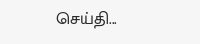செய்தி...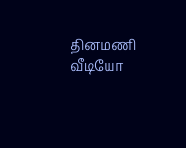தினமணி வீடியோ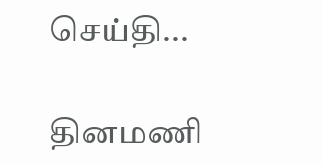செய்தி...

தினமணி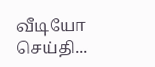வீடியோ செய்தி...